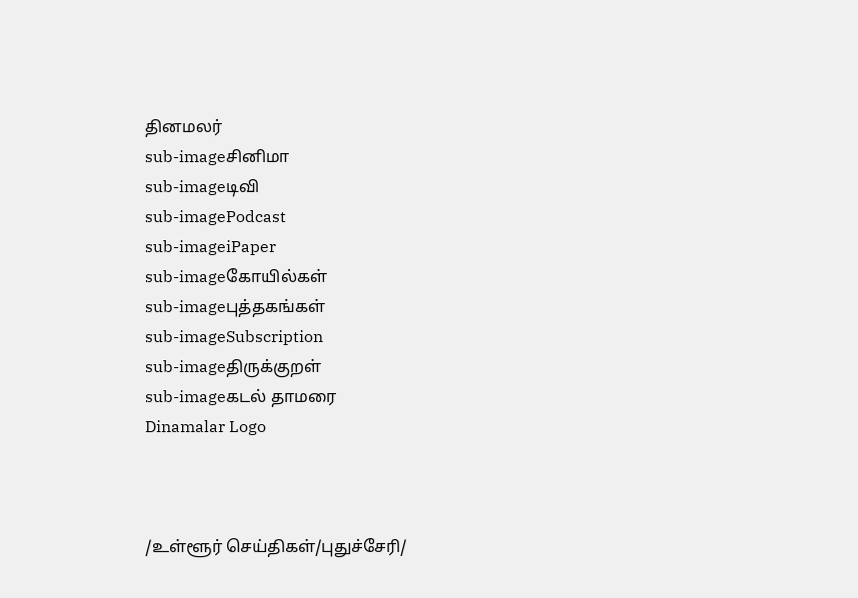தினமலர்
sub-imageசினிமா
sub-imageடிவி
sub-imagePodcast
sub-imageiPaper
sub-imageகோயில்கள்
sub-imageபுத்தகங்கள்
sub-imageSubscription
sub-imageதிருக்குறள்
sub-imageகடல் தாமரை
Dinamalar Logo



/உள்ளூர் செய்திகள்/புதுச்சேரி/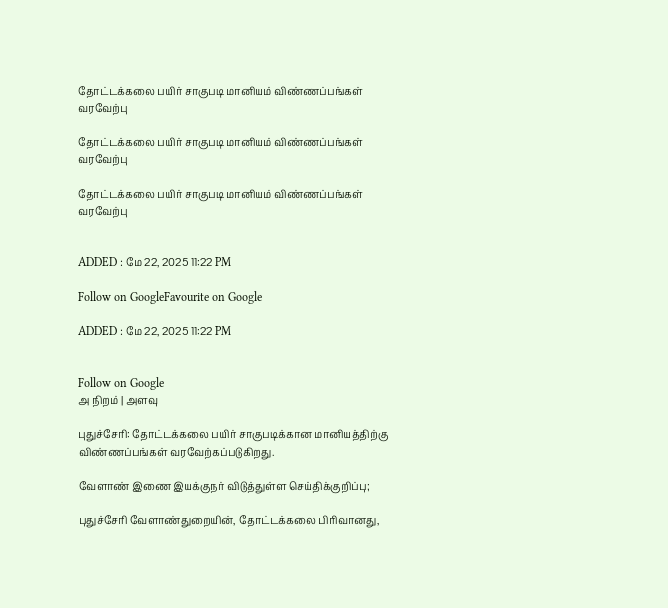தோட்டக்கலை பயிர் சாகுபடி மானியம் விண்ணப்பங்கள் வரவேற்பு

தோட்டக்கலை பயிர் சாகுபடி மானியம் விண்ணப்பங்கள் வரவேற்பு

தோட்டக்கலை பயிர் சாகுபடி மானியம் விண்ணப்பங்கள் வரவேற்பு


ADDED : மே 22, 2025 11:22 PM

Follow on GoogleFavourite on Google

ADDED : மே 22, 2025 11:22 PM


Follow on Google
அ நிறம் | அளவு

புதுச்சேரி: தோட்டக்கலை பயிர் சாகுபடிக்கான மானியத்திற்கு விண்ணப்பங்கள் வரவேற்கப்படுகிறது.

வேளாண் இணை இயக்குநர் விடுத்துள்ள செய்திக்குறிப்பு;

புதுச்சேரி வேளாண்துறையின், தோட்டக்கலை பிரிவானது,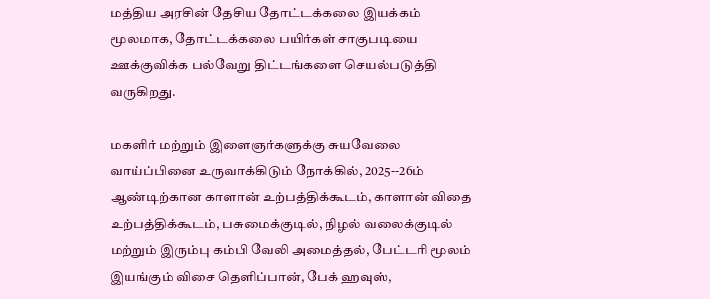மத்திய அரசின் தேசிய தோட்டக்கலை இயக்கம் மூலமாக, தோட்டக்கலை பயிர்கள் சாகுபடியை ஊக்குவிக்க பல்வேறு திட்டங்களை செயல்படுத்தி வருகிறது.

மகளிர் மற்றும் இளைஞர்களுக்கு சுயவேலை வாய்ப்பினை உருவாக்கிடும் நோக்கில், 2025--26ம் ஆண்டிற்கான காளான் உற்பத்திக்கூடம், காளான் விதை உற்பத்திக்கூடம், பசுமைக்குடில், நிழல் வலைக்குடில் மற்றும் இரும்பு கம்பி வேலி அமைத்தல், பேட்டரி மூலம் இயங்கும் விசை தெளிப்பான், பேக் ஹவுஸ்,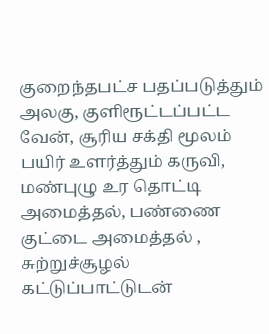குறைந்தபட்ச பதப்படுத்தும் அலகு, குளிரூட்டப்பட்ட வேன், சூரிய சக்தி மூலம் பயிர் உளர்த்தும் கருவி, மண்புழு உர தொட்டி அமைத்தல், பண்ணை குட்டை அமைத்தல் , சுற்றுச்சூழல் கட்டுப்பாட்டுடன்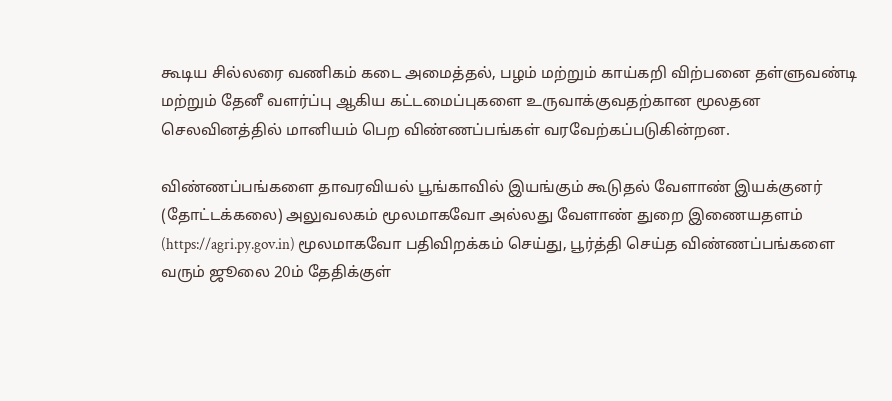கூடிய சில்லரை வணிகம் கடை அமைத்தல், பழம் மற்றும் காய்கறி விற்பனை தள்ளுவண்டி மற்றும் தேனீ வளர்ப்பு ஆகிய கட்டமைப்புகளை உருவாக்குவதற்கான மூலதன செலவினத்தில் மானியம் பெற விண்ணப்பங்கள் வரவேற்கப்படுகின்றன.

விண்ணப்பங்களை தாவரவியல் பூங்காவில் இயங்கும் கூடுதல் வேளாண் இயக்குனர் (தோட்டக்கலை) அலுவலகம் மூலமாகவோ அல்லது வேளாண் துறை இணையதளம் (https://agri.py.gov.in) மூலமாகவோ பதிவிறக்கம் செய்து, பூர்த்தி செய்த விண்ணப்பங்களை வரும் ஜூலை 20ம் தேதிக்குள்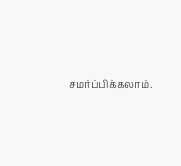சமர்ப்பிக்கலாம்.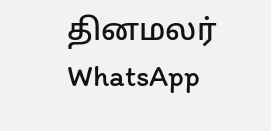தினமலர் WhatsApp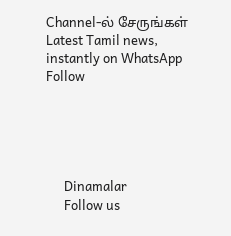Channel-ல் சேருங்கள்
Latest Tamil news, instantly on WhatsApp
Follow





      Dinamalar
      Follow us